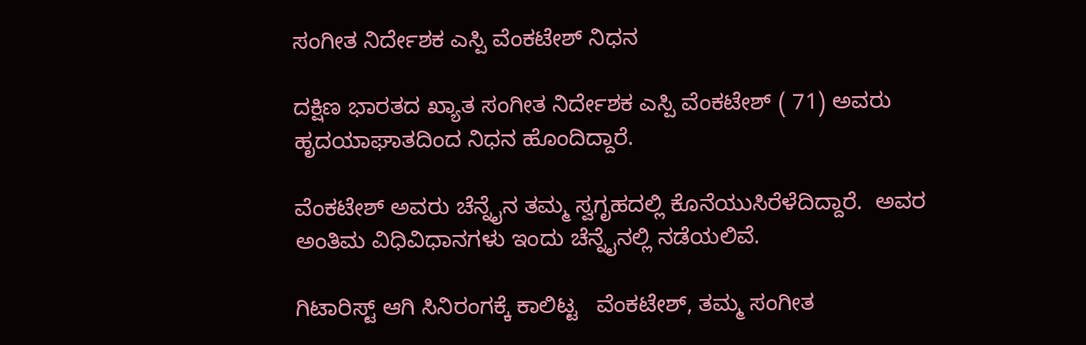ಸಂಗೀತ ನಿರ್ದೇಶಕ ಎಸ್ಪಿ ವೆಂಕಟೇಶ್ ನಿಧನ

ದಕ್ಷಿಣ ಭಾರತದ ಖ್ಯಾತ ಸಂಗೀತ ನಿರ್ದೇಶಕ ಎಸ್ಪಿ ವೆಂಕಟೇಶ್ ( 71) ಅವರು  ಹೃದಯಾಘಾತದಿಂದ ನಿಧನ ಹೊಂದಿದ್ದಾರೆ.

ವೆಂಕಟೇಶ್ ಅವರು ಚೆನ್ನೈನ ತಮ್ಮ ಸ್ವಗೃಹದಲ್ಲಿ ಕೊನೆಯುಸಿರೆಳೆದಿದ್ದಾರೆ.  ಅವರ ಅಂತಿಮ ವಿಧಿವಿಧಾನಗಳು ಇಂದು ಚೆನ್ನೈನಲ್ಲಿ ನಡೆಯಲಿವೆ.

ಗಿಟಾರಿಸ್ಟ್ ಆಗಿ ಸಿನಿರಂಗಕ್ಕೆ ಕಾಲಿಟ್ಟ   ವೆಂಕಟೇಶ್, ತಮ್ಮ ಸಂಗೀತ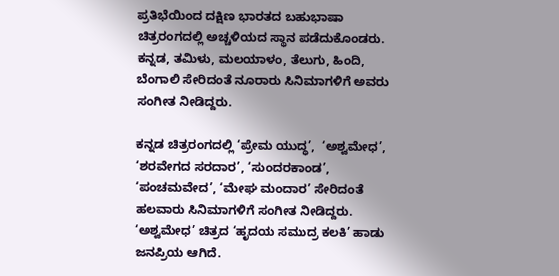ಪ್ರತಿಭೆಯಿಂದ ದಕ್ಷಿಣ ಭಾರತದ ಬಹುಭಾಷಾ ಚಿತ್ರರಂಗದಲ್ಲಿ ಅಚ್ಚಳಿಯದ ಸ್ಥಾನ ಪಡೆದುಕೊಂಡರು. ಕನ್ನಡ, ತಮಿಳು, ಮಲಯಾಳಂ, ತೆಲುಗು, ಹಿಂದಿ, ಬೆಂಗಾಲಿ ಸೇರಿದಂತೆ ನೂರಾರು ಸಿನಿಮಾಗಳಿಗೆ ಅವರು ಸಂಗೀತ ನೀಡಿದ್ದರು.

ಕನ್ನಡ ಚಿತ್ರರಂಗದಲ್ಲಿ ‘ಪ್ರೇಮ ಯುದ್ಧ’,  ‘ಅಶ್ವಮೇಧ’, ‘ಶರವೇಗದ ಸರದಾರ’, ‘ಸುಂದರಕಾಂಡ’, ‘ಪಂಚಮವೇದ’, ‘ಮೇಘ ಮಂದಾರ’ ಸೇರಿದಂತೆ ಹಲವಾರು ಸಿನಿಮಾಗಳಿಗೆ ಸಂಗೀತ ನೀಡಿದ್ದರು.  ‘ಅಶ್ವಮೇಧ’ ಚಿತ್ರದ ‘ಹೃದಯ ಸಮುದ್ರ ಕಲಕಿ’ ಹಾಡು ಜನಪ್ರಿಯ ಆಗಿದೆ.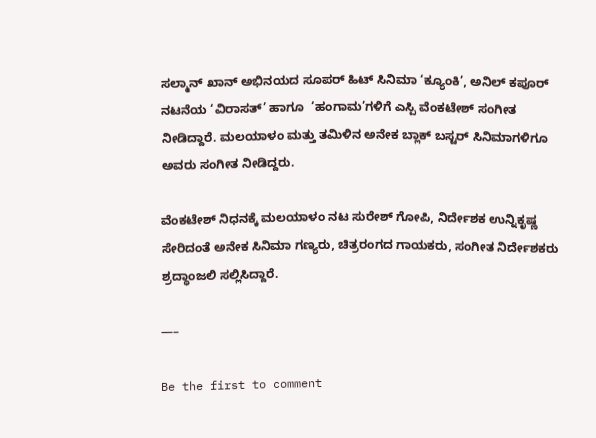ಸಲ್ಮಾನ್ ಖಾನ್ ಅಭಿನಯದ ಸೂಪರ್ ಹಿಟ್ ಸಿನಿಮಾ ‘ಕ್ಯೂಂಕಿ’, ಅನಿಲ್ ಕಪೂರ್  ನಟನೆಯ ‘ವಿರಾಸತ್’ ಹಾಗೂ  ‘ಹಂಗಾಮ’ಗಳಿಗೆ ಎಸ್ಪಿ ವೆಂಕಟೇಶ್ ಸಂಗೀತ ನೀಡಿದ್ದಾರೆ. ಮಲಯಾಳಂ ಮತ್ತು ತಮಿಳಿನ ಅನೇಕ ಬ್ಲಾಕ್ ಬಸ್ಟರ್ ಸಿನಿಮಾಗಳಿಗೂ ಅವರು ಸಂಗೀತ ನೀಡಿದ್ದರು.

ವೆಂಕಟೇಶ್ ನಿಧನಕ್ಕೆ ಮಲಯಾಳಂ ನಟ ಸುರೇಶ್ ಗೋಪಿ, ನಿರ್ದೇಶಕ ಉನ್ನಿಕೃಷ್ಣ ಸೇರಿದಂತೆ ಅನೇಕ ಸಿನಿಮಾ ಗಣ್ಯರು, ಚಿತ್ರರಂಗದ ಗಾಯಕರು, ಸಂಗೀತ ನಿರ್ದೇಶಕರು  ಶ್ರದ್ಧಾಂಜಲಿ ಸಲ್ಲಿಸಿದ್ದಾರೆ.

—–

Be the first to comment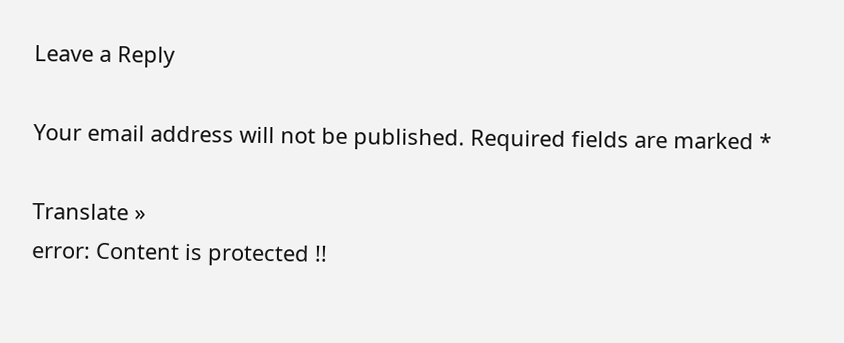Leave a Reply

Your email address will not be published. Required fields are marked *

Translate »
error: Content is protected !!